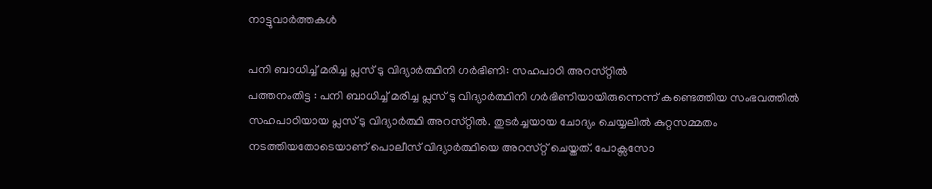നാട്ടുവാര്‍ത്തകള്‍

പനി ബാധിച്ച് മരിച്ച പ്ലസ് ടു വിദ്യാര്‍ത്ഥിനി ഗര്‍ഭിണി: സഹപാഠി അറസ്‌റ്റില്‍
പത്തനംതിട്ട : പനി ബാധിച്ച് മരിച്ച പ്ലസ് ടു വിദ്യാര്‍ത്ഥിനി ഗര്‍ഭിണിയായിരുന്നെന്ന് കണ്ടെത്തിയ സംഭവത്തില്‍ സഹപാഠിയായ പ്ലസ് ടു വിദ്യാര്‍ത്ഥി അറസ്‌റ്റില്‍. തുടര്‍ച്ചയായ ചോദ്യം ചെയ്യലില്‍ കുറ്റസമ്മതം നടത്തിയതോടെയാണ് പൊലീസ് വിദ്യാര്‍ത്ഥിയെ അറസ്‌റ്റ് ചെയ്തത്. പോക്സ‌സോ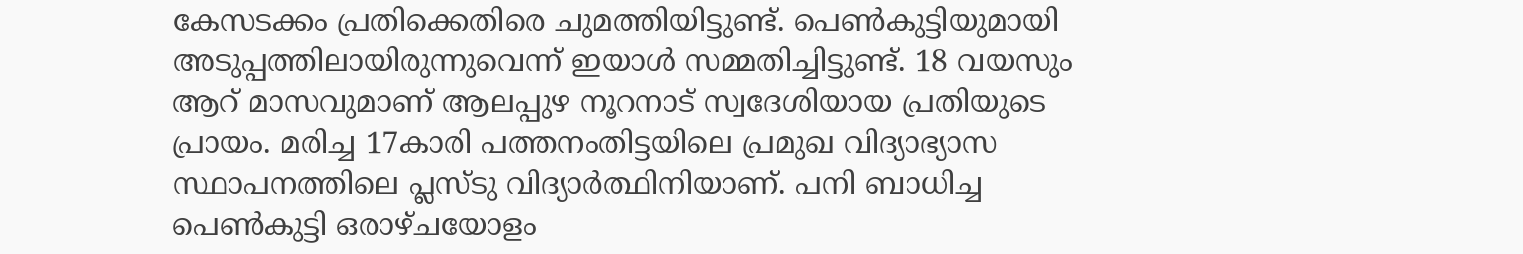കേസടക്കം പ്രതിക്കെതിരെ ചുമത്തിയിട്ടുണ്ട്. പെണ്‍കുട്ടിയുമായി അടുപ്പത്തിലായിരുന്നുവെന്ന് ഇയാള്‍ സമ്മതിച്ചിട്ടുണ്ട്. 18 വയസും ആറ് മാസവുമാണ് ആലപ്പുഴ നൂറനാട് സ്വദേശിയായ പ്രതിയുടെ പ്രായം. മരിച്ച 17കാരി പത്തനംതിട്ടയിലെ പ്രമുഖ വിദ്യാഭ്യാസ സ്ഥാപനത്തിലെ പ്ലസ്ടു വിദ്യാര്‍ത്ഥിനിയാണ്. പനി ബാധിച്ച പെണ്‍കുട്ടി ഒരാഴ്ചയോളം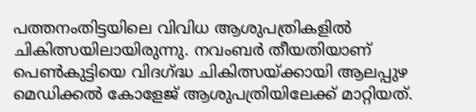പത്തനംതിട്ടയിലെ വിവിധ ആശുപത്രികളില്‍ ചികിത്സയിലായിരുന്നു. നവംബര്‍ തീയതിയാണ് പെണ്‍കുട്ടിയെ വിദഗ്‌ദ്ധ ചികിത്സയ്ക്കായി ആലപ്പുഴ മെഡിക്കല്‍ കോളേജ് ആശുപത്രിയിലേക്ക് മാറ്റിയത്.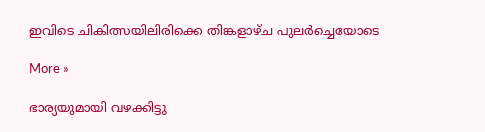ഇവിടെ ചികിത്സയിലിരിക്കെ തിങ്കളാഴ്ച പുലര്‍ച്ചെയോടെ

More »

ഭാര്യയുമായി വഴക്കിട്ടു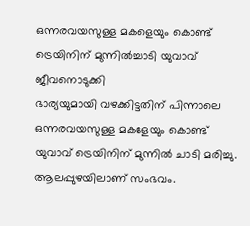ഒന്നരവയസുള്ള മകളെയും കൊണ്ട് ട്രെയിനിന് മുന്നില്‍ച്ചാടി യുവാവ് ജീവനൊടുക്കി
ഭാര്യയുമായി വഴക്കിട്ടതിന് പിന്നാലെ ഒന്നരവയസുള്ള മകളേയും കൊണ്ട് യുവാവ് ട്രെയിനിന് മുന്നില്‍ ചാടി മരിച്ചു. ആലപ്പുഴയിലാണ് സംഭവം.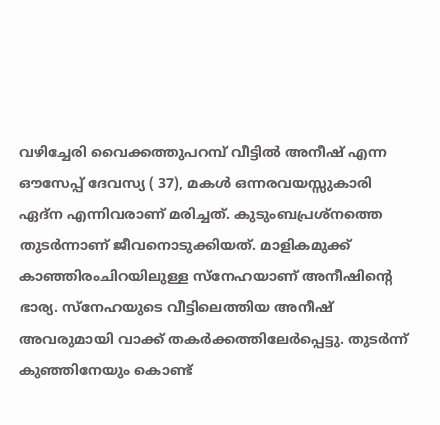വഴിച്ചേരി വൈക്കത്തുപറമ്പ് വീട്ടില്‍ അനീഷ് എന്ന ഔസേപ്പ് ദേവസ്യ ( 37), മകള്‍ ഒന്നരവയസ്സുകാരി ഏദ്‌ന എന്നിവരാണ് മരിച്ചത്. കുടുംബപ്രശ്നത്തെ തുടര്‍ന്നാണ് ജീവനൊടുക്കിയത്. മാളികമുക്ക് കാഞ്ഞിരംചിറയിലുള്ള സ്നേഹയാണ് അനീഷിന്റെ ഭാര്യ. സ്നേഹയുടെ വീട്ടിലെത്തിയ അനീഷ് അവരുമായി വാക്ക് തകര്‍ക്കത്തിലേര്‍പ്പെട്ടു. തുടര്‍ന്ന് കുഞ്ഞിനേയും കൊണ്ട്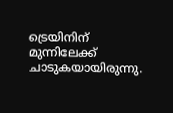ട്രെയിനിന് മുന്നിലേക്ക് ചാടുകയായിരുന്നു.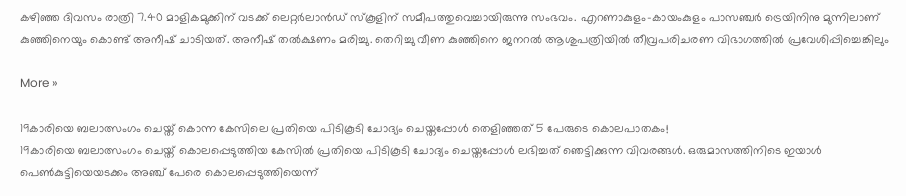കഴിഞ്ഞ ദിവസം രാത്രി 7.40 മാളികമുക്കിന് വടക്ക് ലെറ്റര്‍ലാന്‍ഡ് സ്‌കൂളിന് സമീപത്തുവെച്ചായിരുന്നു സംഭവം. എറണാകുളം-കായംകുളം പാസഞ്ചര്‍ ട്രെയിനിനു മുന്നിലാണ് കുഞ്ഞിനെയും കൊണ്ട് അനീഷ് ചാടിയത്. അനീഷ് തല്‍ക്ഷണം മരിച്ചു. തെറിച്ചു വീണ കുഞ്ഞിനെ ജനറല്‍ ആശുപത്രിയില്‍ തീവ്രപരിചരണ വിഭാഗത്തില്‍ പ്രവേശിപ്പിച്ചെങ്കിലും

More »

19കാരിയെ ബലാത്സംഗം ചെയ്ത് കൊന്ന കേസിലെ പ്രതിയെ പിടികൂടി ചോദ്യം ചെയ്തപ്പോള്‍ തെളിഞ്ഞത് 5 പേരുടെ കൊലപാതകം!
19കാരിയെ ബലാത്സംഗം ചെയ്ത് കൊലപ്പെടുത്തിയ കേസില്‍ പ്രതിയെ പിടികൂടി ചോദ്യം ചെയ്തപ്പോള്‍ ലഭിച്ചത് ഞെട്ടിക്കുന്ന വിവരങ്ങള്‍. ഒരുമാസത്തിനിടെ ഇയാള്‍ പെണ്‍കുട്ടിയെയടക്കം അഞ്ച് പേരെ കൊലപ്പെടുത്തിയെന്ന്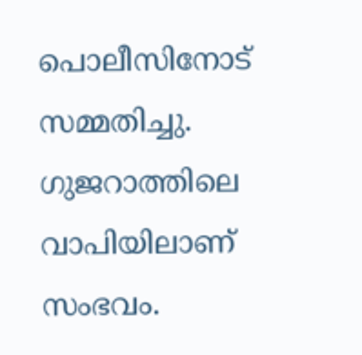പൊലീസിനോട് സമ്മതിച്ചു. ഗുജറാത്തിലെ വാപിയിലാണ് സംഭവം.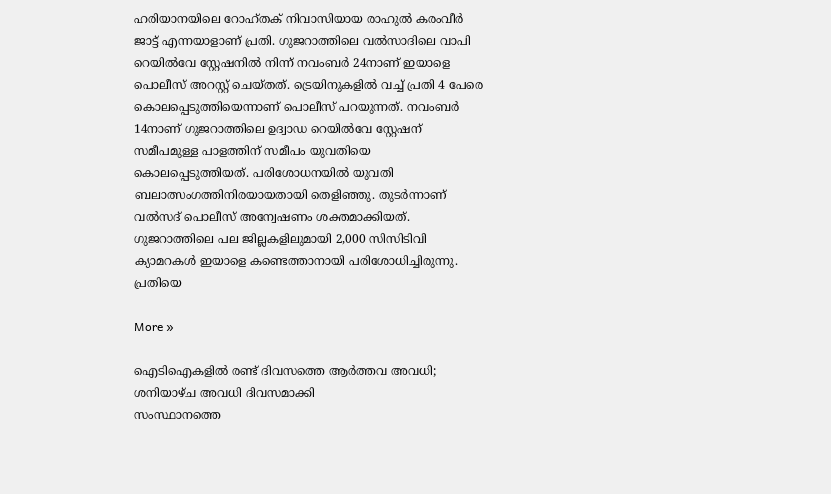ഹരിയാനയിലെ റോഹ്തക് നിവാസിയായ രാഹുല്‍ കരംവീര്‍ ജാട്ട് എന്നയാളാണ് പ്രതി. ഗുജറാത്തിലെ വല്‍സാദിലെ വാപി റെയില്‍വേ സ്റ്റേഷനില്‍ നിന്ന് നവംബര്‍ 24നാണ് ഇയാളെ പൊലീസ് അറസ്റ്റ് ചെയ്തത്. ട്രെയിനുകളില്‍ വച്ച് പ്രതി 4 പേരെ കൊലപ്പെടുത്തിയെന്നാണ് പൊലീസ് പറയുന്നത്. നവംബര്‍ 14നാണ് ഗുജറാത്തിലെ ഉദ്വാഡ റെയില്‍വേ സ്റ്റേഷന് സമീപമുള്ള പാളത്തിന് സമീപം യുവതിയെ കൊലപ്പെടുത്തിയത്. പരിശോധനയില്‍ യുവതി ബലാത്സംഗത്തിനിരയായതായി തെളിഞ്ഞു. തുടര്‍ന്നാണ് വല്‍സദ് പൊലീസ് അന്വേഷണം ശക്തമാക്കിയത്. ഗുജറാത്തിലെ പല ജില്ലകളിലുമായി 2,000 സിസിടിവി ക്യാമറകള്‍ ഇയാളെ കണ്ടെത്താനായി പരിശോധിച്ചിരുന്നു. പ്രതിയെ

More »

ഐടിഐകളില്‍ രണ്ട് ദിവസത്തെ ആര്‍ത്തവ അവധി; ശനിയാഴ്ച അവധി ദിവസമാക്കി
സംസ്ഥാനത്തെ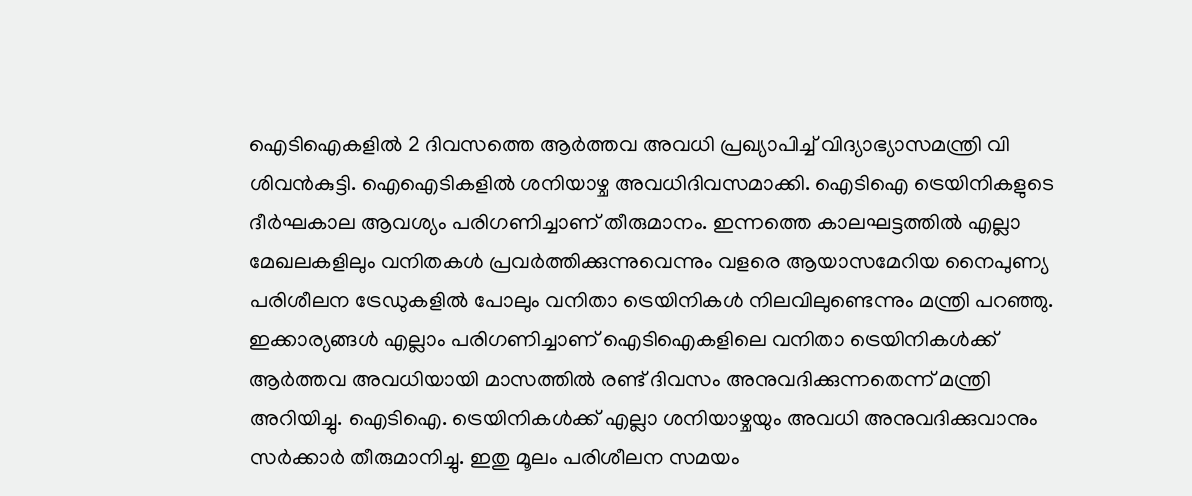ഐടിഐകളില്‍ 2 ദിവസത്തെ ആര്‍ത്തവ അവധി പ്രഖ്യാപിച്ച് വിദ്യാഭ്യാസമന്ത്രി വി ശിവന്‍കുട്ടി. ഐഐടികളില്‍ ശനിയാഴ്ച അവധിദിവസമാക്കി. ഐടിഐ ട്രെയിനികളുടെ ദീര്‍ഘകാല ആവശ്യം പരിഗണിച്ചാണ് തീരുമാനം. ഇന്നത്തെ കാലഘട്ടത്തില്‍ എല്ലാ മേഖലകളിലും വനിതകള്‍ പ്രവര്‍ത്തിക്കുന്നുവെന്നും വളരെ ആയാസമേറിയ നൈപുണ്യ പരിശീലന ട്രേഡുകളില്‍ പോലും വനിതാ ട്രെയിനികള്‍ നിലവിലുണ്ടെന്നും മന്ത്രി പറഞ്ഞു. ഇക്കാര്യങ്ങള്‍ എല്ലാം പരിഗണിച്ചാണ് ഐടിഐകളിലെ വനിതാ ട്രെയിനികള്‍ക്ക് ആര്‍ത്തവ അവധിയായി മാസത്തില്‍ രണ്ട് ദിവസം അനുവദിക്കുന്നതെന്ന് മന്ത്രി അറിയിച്ചു. ഐടിഐ. ട്രെയിനികള്‍ക്ക് എല്ലാ ശനിയാഴ്ചയും അവധി അനുവദിക്കുവാനും സര്‍ക്കാര്‍ തീരുമാനിച്ചു. ഇതു മൂലം പരിശീലന സമയം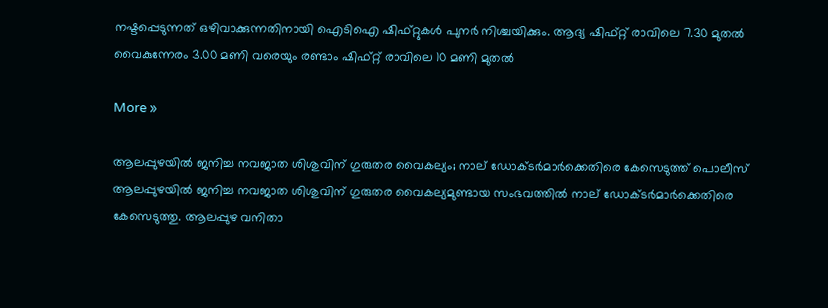നഷ്ടപ്പെടുന്നത് ഒഴിവാക്കുന്നതിനായി ഐടിഐ ഷിഫ്റ്റുകള്‍ പുനര്‍ നിശ്ചയിക്കും. ആദ്യ ഷിഫ്റ്റ് രാവിലെ 7.30 മുതല്‍ വൈകുന്നേരം 3.00 മണി വരെയും രണ്ടാം ഷിഫ്റ്റ് രാവിലെ 10 മണി മുതല്‍

More »

ആലപ്പുഴയില്‍ ജനിച്ച നവജാത ശിശുവിന് ഗുരുതര വൈകല്യം; നാല് ഡോക്ടര്‍മാര്‍ക്കെതിരെ കേസെടുത്ത് പൊലീസ്
ആലപ്പുഴയില്‍ ജനിച്ച നവജാത ശിശുവിന് ഗുരുതര വൈകല്യമുണ്ടായ സംഭവത്തില്‍ നാല് ഡോക്ടര്‍മാര്‍ക്കെതിരെ കേസെടുത്തു. ആലപ്പുഴ വനിതാ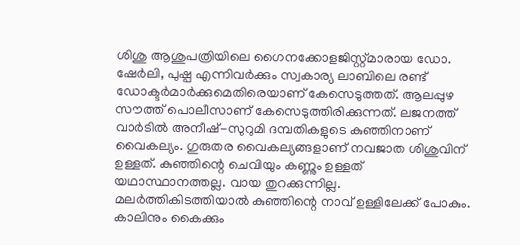ശിശു ആശുപത്രിയിലെ ഗൈനക്കോളജിസ്റ്റ്മാരായ ഡോ. ഷേര്‍ലി, പുഷ്പ എന്നിവര്‍ക്കും സ്വകാര്യ ലാബിലെ രണ്ട് ഡോക്ടര്‍മാര്‍ക്കുമെതിരെയാണ് കേസെടുത്തത്. ആലപ്പുഴ സൗത്ത് പൊലീസാണ് കേസെടുത്തിരിക്കുന്നത്. ലജനത്ത് വാര്‍ടില്‍ അനീഷ്-സുറുമി ദമ്പതികളുടെ കുഞ്ഞിനാണ് വൈകല്യം. ഗുരുതര വൈകല്യങ്ങളാണ് നവജാത ശിശുവിന് ഉള്ളത്. കുഞ്ഞിന്റെ ചെവിയും കണ്ണും ഉള്ളത് യഥാസ്ഥാനത്തല്ല. വായ തുറക്കുന്നില്ല. മലര്‍ത്തികിടത്തിയാല്‍ കുഞ്ഞിന്റെ നാവ് ഉള്ളിലേക്ക് പോകും. കാലിനും കൈക്കും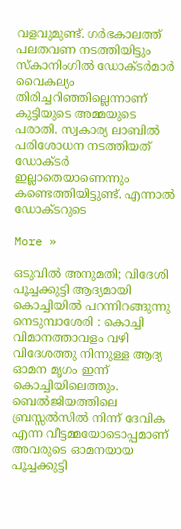വളവുമുണ്ട്. ഗര്‍ഭകാലത്ത് പലതവണ നടത്തിയിട്ടും സ്‌കാനിംഗില്‍ ഡോക്ടര്‍മാര്‍ വൈകല്യം തിരിച്ചറിഞ്ഞില്ലെന്നാണ് കുട്ടിയുടെ അമ്മയുടെ പരാതി. സ്വകാര്യ ലാബില്‍ പരിശോധന നടത്തിയത് ഡോക്ടര്‍ ഇല്ലാതെയാണെന്നും കണ്ടെത്തിയിട്ടുണ്ട്. എന്നാല്‍ ഡോക്ടറുടെ

More »

ഒടുവില്‍ അനുമതി; വിദേശി പൂച്ചക്കുട്ടി ആദ്യമായി കൊച്ചിയില്‍ പറന്നിറങ്ങുന്നു
നെടുമ്പാശേരി : കൊച്ചി വിമാനത്താവളം വഴി വിദേശത്തു നിന്നുള്ള ആദ്യ ഓമന മൃഗം ഇന്ന് കൊച്ചിയിലെത്തും. ബെല്‍ജിയത്തിലെ ബ്രസ്സല്‍സില്‍ നിന്ന് ദേവിക എന്ന വീട്ടമ്മയോടൊപ്പമാണ് അവരുടെ ഓമനയായ പൂച്ചക്കുട്ടി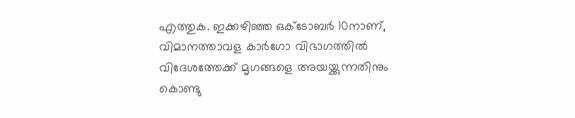എത്തുക. ഇക്കഴിഞ്ഞ ഒക്ടോബര്‍ 10നാണ്, വിമാനത്താവള കാര്‍ഗോ വിഭാഗത്തില്‍ വിദേശത്തേക്ക് മൃഗങ്ങളെ അയയ്ക്കുന്നതിനും കൊണ്ടു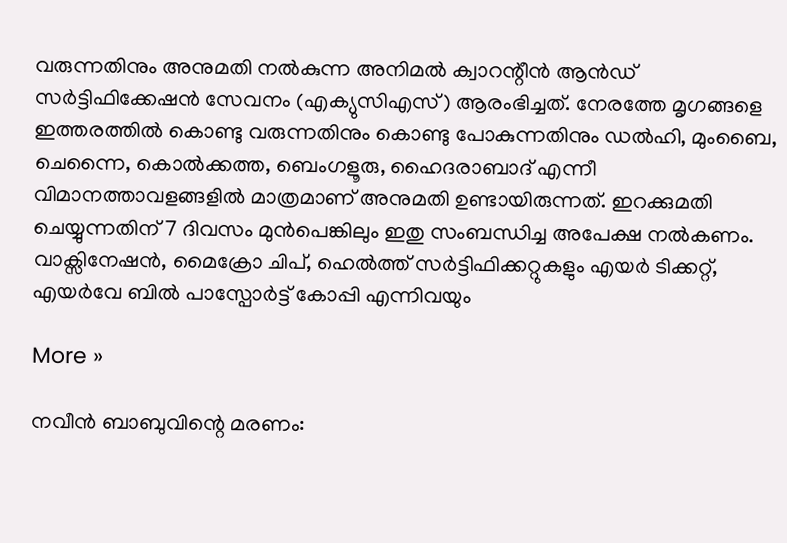വരുന്നതിനും അനുമതി നല്‍കുന്ന അനിമല്‍ ക്വാറന്റീന്‍ ആന്‍ഡ് സര്‍ട്ടിഫിക്കേഷന്‍ സേവനം (എക്യുസിഎസ്) ആരംഭിച്ചത്. നേരത്തേ മൃഗങ്ങളെ ഇത്തരത്തില്‍ കൊണ്ടു വരുന്നതിനും കൊണ്ടു പോകുന്നതിനും ഡല്‍ഹി, മുംബൈ, ചെന്നൈ, കൊല്‍ക്കത്ത, ബെംഗളൂരു, ഹൈദരാബാദ് എന്നീ വിമാനത്താവളങ്ങളില്‍ മാത്രമാണ് അനുമതി ഉണ്ടായിരുന്നത്. ഇറക്കുമതി ചെയ്യുന്നതിന് 7 ദിവസം മുന്‍പെങ്കിലും ഇതു സംബന്ധിച്ച അപേക്ഷ നല്‍കണം. വാക്സിനേഷന്‍, മൈക്രോ ചിപ്, ഹെല്‍ത്ത് സര്‍ട്ടിഫിക്കറ്റുകളും എയര്‍ ടിക്കറ്റ്, എയര്‍വേ ബില്‍ പാസ്പോര്‍ട്ട് കോപ്പി എന്നിവയും

More »

നവീന്‍ ബാബുവിന്റെ മരണം: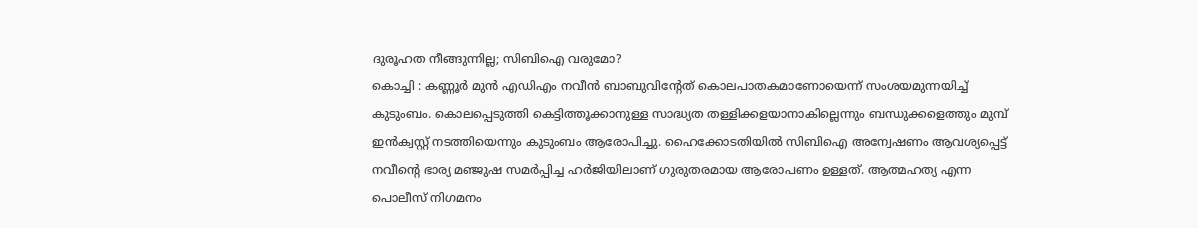ദുരൂഹത നീങ്ങുന്നില്ല; സിബിഐ വരുമോ?
കൊച്ചി : കണ്ണൂര്‍ മുന്‍ എഡിഎം നവീന്‍ ബാബുവിന്റേത് കൊലപാതകമാണോയെന്ന് സംശയമുന്നയിച്ച് കുടുംബം. കൊലപ്പെടുത്തി കെട്ടിത്തൂക്കാനുള്ള സാദ്ധ്യത തള്ളിക്കളയാനാകില്ലെന്നും ബന്ധുക്കളെത്തും മുമ്പ് ഇന്‍ക്വസ്റ്റ് നടത്തിയെന്നും കുടുംബം ആരോപിച്ചു. ഹൈക്കോടതിയില്‍ സിബിഐ അന്വേഷണം ആവശ്യപ്പെട്ട് നവീന്റെ ഭാര്യ മഞ്ജുഷ സമര്‍പ്പിച്ച ഹര്‍ജിയിലാണ് ഗുരുതരമായ ആരോപണം ഉള്ളത്. ആത്മഹത്യ എന്ന പൊലീസ് നിഗമനം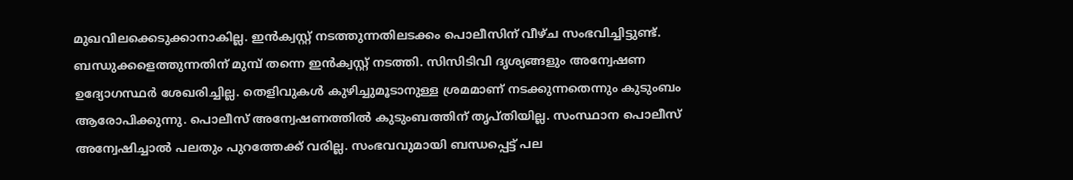മുഖവിലക്കെടുക്കാനാകില്ല. ഇന്‍ക്വസ്റ്റ് നടത്തുന്നതിലടക്കം പൊലീസിന് വീഴ്‌ച സംഭവിച്ചിട്ടുണ്ട്. ബന്ധുക്കളെത്തുന്നതിന് മുമ്പ് തന്നെ ഇന്‍ക്വസ്റ്റ് നടത്തി. സിസിടിവി ദൃശ്യങ്ങളും അന്വേഷണ ഉദ്യോഗസ്ഥര്‍ ശേഖരിച്ചില്ല. തെളിവുകള്‍ കുഴിച്ചുമൂടാനുള്ള ശ്രമമാണ് നടക്കുന്നതെന്നും കുടുംബം ആരോപിക്കുന്നു. പൊലീസ് അന്വേഷണത്തില്‍ കുടുംബത്തിന് തൃപ്തിയില്ല. സംസ്ഥാന പൊലീസ് അന്വേഷിച്ചാല്‍ പലതും പുറത്തേക്ക് വരില്ല. സംഭവവുമായി ബന്ധപ്പെട്ട് പല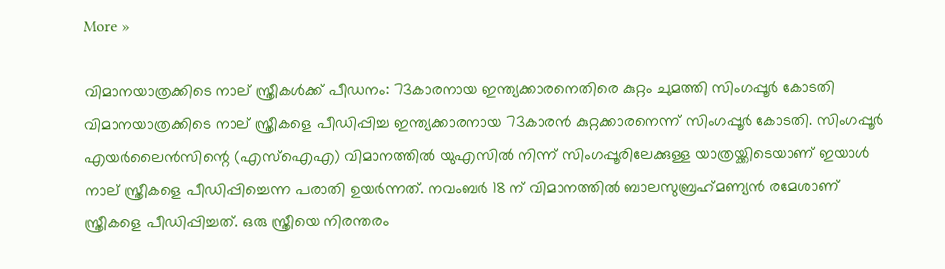More »

വിമാനയാത്രക്കിടെ നാല് സ്ത്രീകള്‍ക്ക് പീഡനം: 73കാരനായ ഇന്ത്യക്കാരനെതിരെ കുറ്റം ചുമത്തി സിംഗപ്പൂര്‍ കോടതി
വിമാനയാത്രക്കിടെ നാല് സ്ത്രീകളെ പീഡിപ്പിച്ച ഇന്ത്യക്കാരനായ 73കാരന്‍ കുറ്റക്കാരനെന്ന് സിംഗപ്പൂര്‍ കോടതി. സിംഗപ്പൂര്‍ എയര്‍ലൈന്‍സിന്റെ (എസ്‌ഐഎ) വിമാനത്തില്‍ യുഎസില്‍ നിന്ന് സിംഗപ്പൂരിലേക്കുള്ള യാത്രയ്ക്കിടെയാണ് ഇയാള്‍ നാല് സ്ത്രീകളെ പീഡിപ്പിച്ചെന്ന പരാതി ഉയര്‍ന്നത്. നവംബര്‍ 18 ന് വിമാനത്തില്‍ ബാലസുബ്രഹ്‌മണ്യന്‍ രമേശാണ് സ്ത്രീകളെ പീഡിപ്പിച്ചത്. ഒരു സ്ത്രീയെ നിരന്തരം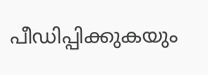പീഡിപ്പിക്കുകയും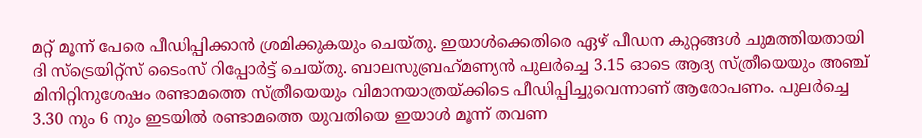മറ്റ് മൂന്ന് പേരെ പീഡിപ്പിക്കാന്‍ ശ്രമിക്കുകയും ചെയ്തു. ഇയാള്‍ക്കെതിരെ ഏഴ് പീഡന കുറ്റങ്ങള്‍ ചുമത്തിയതായി ദി സ്‌ട്രെയിറ്റ്‌സ് ടൈംസ് റിപ്പോര്‍ട്ട് ചെയ്തു. ബാലസുബ്രഹ്‌മണ്യന്‍ പുലര്‍ച്ചെ 3.15 ഓടെ ആദ്യ സ്ത്രീയെയും അഞ്ച് മിനിറ്റിനുശേഷം രണ്ടാമത്തെ സ്ത്രീയെയും വിമാനയാത്രയ്ക്കിടെ പീഡിപ്പിച്ചുവെന്നാണ് ആരോപണം. പുലര്‍ച്ചെ 3.30 നും 6 നും ഇടയില്‍ രണ്ടാമത്തെ യുവതിയെ ഇയാള്‍ മൂന്ന് തവണ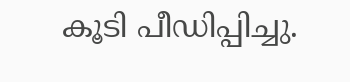കൂടി പീഡിപ്പിച്ചു.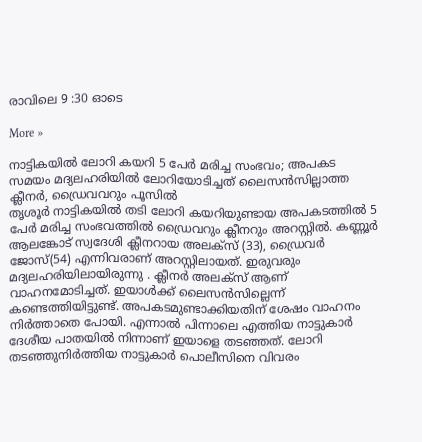രാവിലെ 9 :30 ഓടെ

More »

നാട്ടികയില്‍ ലോറി കയറി 5 പേര്‍ മരിച്ച സംഭവം; അപകട സമയം മദ്യലഹരിയില്‍ ലോറിയോടിച്ചത് ലൈസന്‍സില്ലാത്ത ക്ലീനര്‍, ഡ്രൈവവറും പൂസില്‍
തൃശൂര്‍ നാട്ടികയില്‍ തടി ലോറി കയറിയുണ്ടായ അപകടത്തില്‍ 5 പേര്‍ മരിച്ച സംഭവത്തില്‍ ഡ്രൈവറും ക്ലീനറും അറസ്റ്റില്‍. കണ്ണൂര്‍ ആലങ്കോട് സ്വദേശി ക്ലീനറായ അലക്‌സ് (33), ഡ്രൈവര്‍ ജോസ്(54) എന്നിവരാണ് അറസ്റ്റിലായത്. ഇരുവരും മദ്യലഹരിയിലായിരുന്നു . ക്ലീനര്‍ അലക്‌സ് ആണ് വാഹനമോടിച്ചത്. ഇയാള്‍ക്ക് ലൈസന്‍സില്ലെന്ന് കണ്ടെത്തിയിട്ടുണ്ട്. അപകടമുണ്ടാക്കിയതിന് ശേഷം വാഹനം നിര്‍ത്താതെ പോയി. എന്നാല്‍ പിന്നാലെ എത്തിയ നാട്ടുകാര്‍ ദേശീയ പാതയില്‍ നിന്നാണ് ഇയാളെ തടഞ്ഞത്. ലോറി തടഞ്ഞുനിര്‍ത്തിയ നാട്ടുകാര്‍ പൊലീസിനെ വിവരം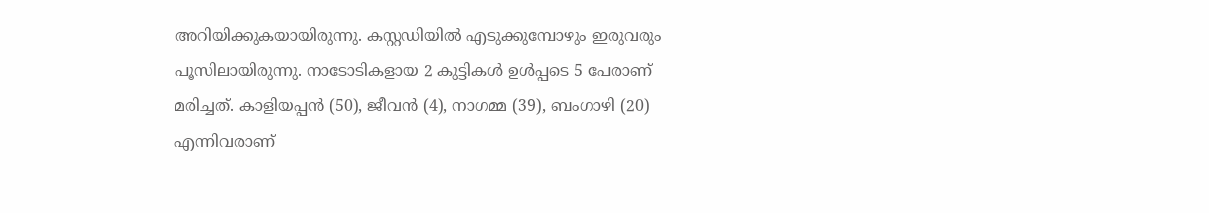അറിയിക്കുകയായിരുന്നു. കസ്റ്റഡിയില്‍ എടുക്കുമ്പോഴും ഇരുവരും പൂസിലായിരുന്നു. നാടോടികളായ 2 കുട്ടികള്‍ ഉള്‍പ്പടെ 5 പേരാണ് മരിച്ചത്. കാളിയപ്പന്‍ (50), ജീവന്‍ (4), നാഗമ്മ (39), ബംഗാഴി (20) എന്നിവരാണ്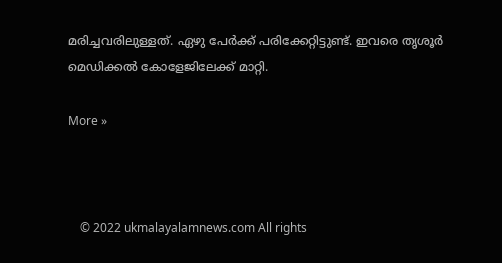മരിച്ചവരിലുള്ളത്. ഏഴു പേര്‍ക്ക് പരിക്കേറ്റിട്ടുണ്ട്. ഇവരെ തൃശൂര്‍ മെഡിക്കല്‍ കോളേജിലേക്ക് മാറ്റി.

More »



    © 2022 ukmalayalamnews.com All rights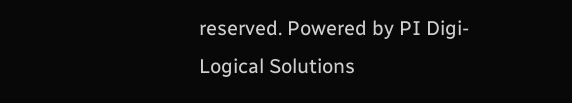reserved. Powered by PI Digi-Logical Solutions